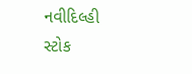નવીદિલ્હી
સ્ટોક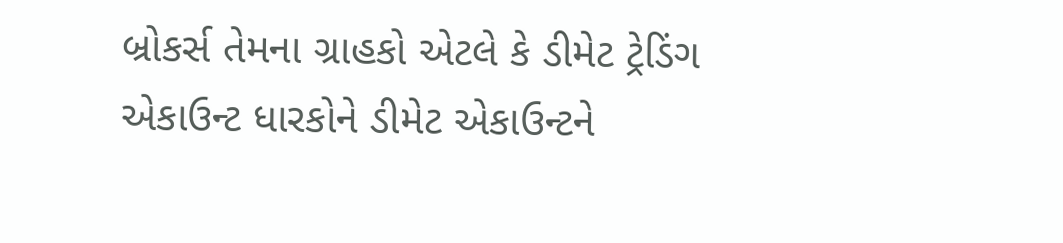બ્રોકર્સ તેમના ગ્રાહકો એટલે કે ડીમેટ ટ્રેડિંગ એકાઉન્ટ ધારકોને ડીમેટ એકાઉન્ટને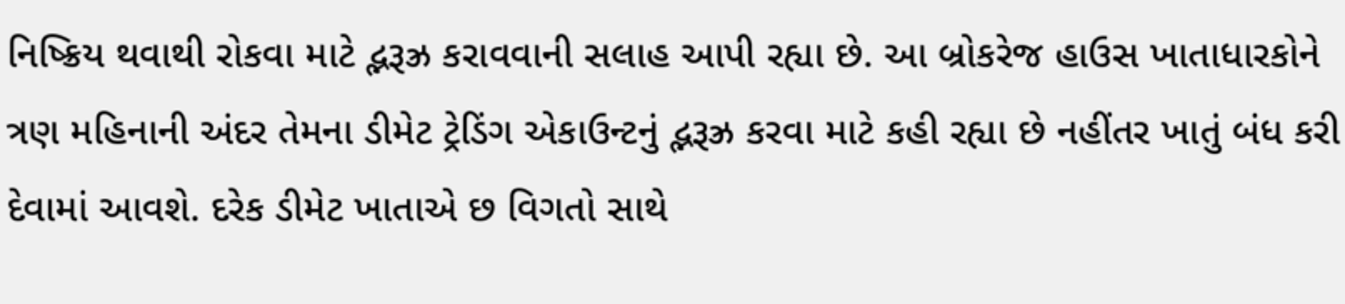નિષ્ક્રિય થવાથી રોકવા માટે દ્ભરૂઝ્ર કરાવવાની સલાહ આપી રહ્યા છે. આ બ્રોકરેજ હાઉસ ખાતાધારકોને ત્રણ મહિનાની અંદર તેમના ડીમેટ ટ્રેડિંગ એકાઉન્ટનું દ્ભરૂઝ્ર કરવા માટે કહી રહ્યા છે નહીંતર ખાતું બંધ કરી દેવામાં આવશે. દરેક ડીમેટ ખાતાએ છ વિગતો સાથે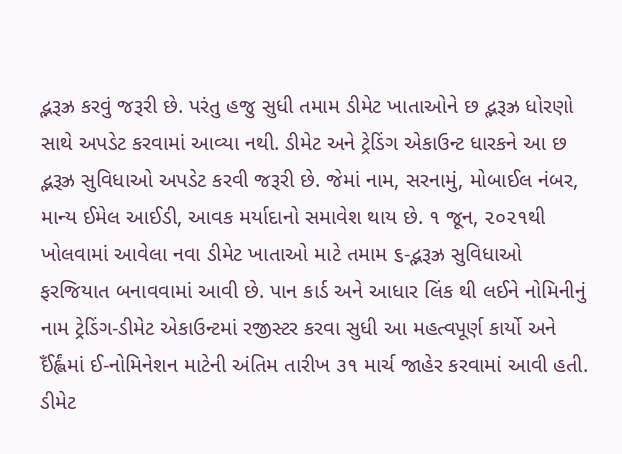દ્ભરૂઝ્ર કરવું જરૂરી છે. પરંતુ હજુ સુધી તમામ ડીમેટ ખાતાઓને છ દ્ભરૂઝ્ર ધોરણો સાથે અપડેટ કરવામાં આવ્યા નથી. ડીમેટ અને ટ્રેડિંગ એકાઉન્ટ ધારકને આ છ દ્ભરૂઝ્ર સુવિધાઓ અપડેટ કરવી જરૂરી છે. જેમાં નામ, સરનામું, મોબાઈલ નંબર, માન્ય ઈમેલ આઈડી, આવક મર્યાદાનો સમાવેશ થાય છે. ૧ જૂન, ૨૦૨૧થી ખોલવામાં આવેલા નવા ડીમેટ ખાતાઓ માટે તમામ ૬-દ્ભરૂઝ્ર સુવિધાઓ ફરજિયાત બનાવવામાં આવી છે. પાન કાર્ડ અને આધાર લિંક થી લઈને નોમિનીનું નામ ટ્રેડિંગ-ડીમેટ એકાઉન્ટમાં રજીસ્ટર કરવા સુધી આ મહત્વપૂર્ણ કાર્યો અને ઈઁર્હ્લંમાં ઈ-નોમિનેશન માટેની અંતિમ તારીખ ૩૧ માર્ચ જાહેર કરવામાં આવી હતી. ડીમેટ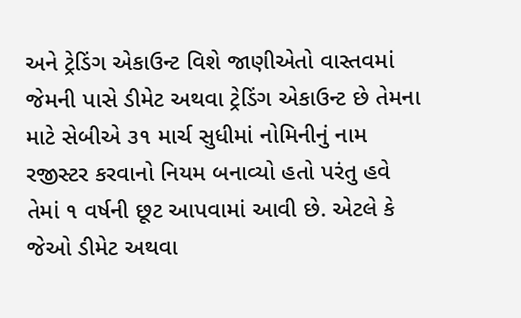અને ટ્રેડિંગ એકાઉન્ટ વિશે જાણીએતો વાસ્તવમાં જેમની પાસે ડીમેટ અથવા ટ્રેડિંગ એકાઉન્ટ છે તેમના માટે સેબીએ ૩૧ માર્ચ સુધીમાં નોમિનીનું નામ રજીસ્ટર કરવાનો નિયમ બનાવ્યો હતો પરંતુ હવે તેમાં ૧ વર્ષની છૂટ આપવામાં આવી છે. એટલે કે જેઓ ડીમેટ અથવા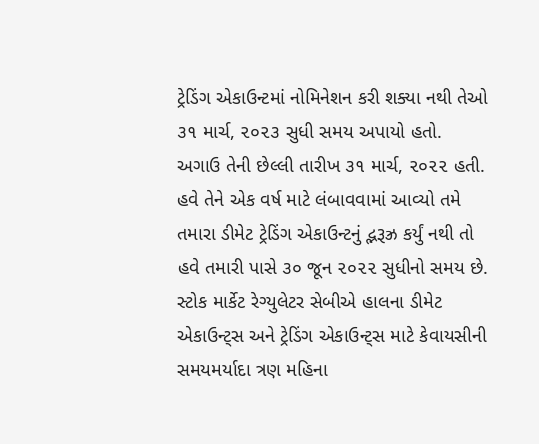ટ્રેડિંગ એકાઉન્ટમાં નોમિનેશન કરી શક્યા નથી તેઓ ૩૧ માર્ચ, ૨૦૨૩ સુધી સમય અપાયો હતો. અગાઉ તેની છેલ્લી તારીખ ૩૧ માર્ચ, ૨૦૨૨ હતી. હવે તેને એક વર્ષ માટે લંબાવવામાં આવ્યો તમે તમારા ડીમેટ ટ્રેડિંગ એકાઉન્ટનું દ્ભરૂઝ્ર કર્યું નથી તો હવે તમારી પાસે ૩૦ જૂન ૨૦૨૨ સુધીનો સમય છે. સ્ટોક માર્કેટ રેગ્યુલેટર સેબીએ હાલના ડીમેટ એકાઉન્ટ્સ અને ટ્રેડિંગ એકાઉન્ટ્સ માટે કેવાયસીની સમયમર્યાદા ત્રણ મહિના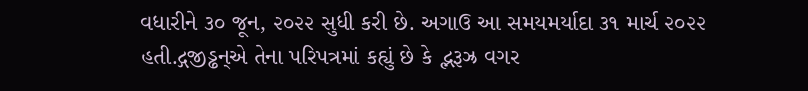વધારીને ૩૦ જૂન, ૨૦૨૨ સુધી કરી છે. અગાઉ આ સમયમર્યાદા ૩૧ માર્ચ ૨૦૨૨ હતી.દ્ગજીડ્ઢન્એ તેના પરિપત્રમાં કહ્યું છે કે દ્ભરૂઝ્ર વગર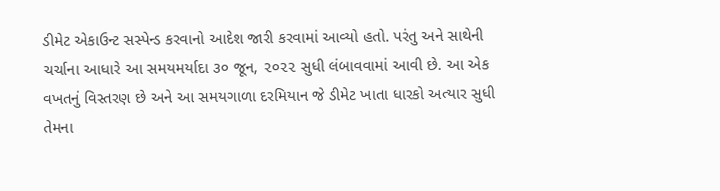ડીમેટ એકાઉન્ટ સસ્પેન્ડ કરવાનો આદેશ જારી કરવામાં આવ્યો હતો. પરંતુ અને સાથેની ચર્ચાના આધારે આ સમયમર્યાદા ૩૦ જૂન, ૨૦૨૨ સુધી લંબાવવામાં આવી છે. આ એક વખતનું વિસ્તરણ છે અને આ સમયગાળા દરમિયાન જે ડીમેટ ખાતા ધારકો અત્યાર સુધી તેમના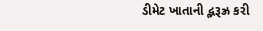ડીમેટ ખાતાની દ્ભરૂઝ્ર કરી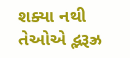શક્યા નથી તેઓએ દ્ભરૂઝ્ર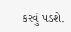કરવું પડશે.